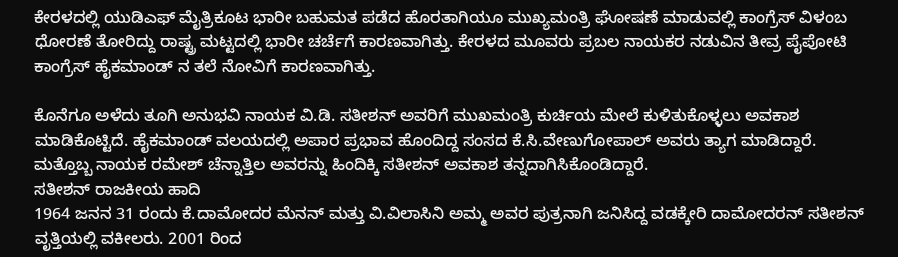ಕೇರಳದಲ್ಲಿ ಯುಡಿಎಫ್ ಮೈತ್ರಿಕೂಟ ಭಾರೀ ಬಹುಮತ ಪಡೆದ ಹೊರತಾಗಿಯೂ ಮುಖ್ಯಮಂತ್ರಿ ಘೋಷಣೆ ಮಾಡುವಲ್ಲಿ ಕಾಂಗ್ರೆಸ್ ವಿಳಂಬ ಧೋರಣೆ ತೋರಿದ್ದು ರಾಷ್ಟ್ರ ಮಟ್ಟದಲ್ಲಿ ಭಾರೀ ಚರ್ಚೆಗೆ ಕಾರಣವಾಗಿತ್ತು. ಕೇರಳದ ಮೂವರು ಪ್ರಬಲ ನಾಯಕರ ನಡುವಿನ ತೀವ್ರ ಪೈಪೋಟಿ ಕಾಂಗ್ರೆಸ್ ಹೈಕಮಾಂಡ್ ನ ತಲೆ ನೋವಿಗೆ ಕಾರಣವಾಗಿತ್ತು.

ಕೊನೆಗೂ ಅಳೆದು ತೂಗಿ ಅನುಭವಿ ನಾಯಕ ವಿ.ಡಿ. ಸತೀಶನ್ ಅವರಿಗೆ ಮುಖಮಂತ್ರಿ ಕುರ್ಚಿಯ ಮೇಲೆ ಕುಳಿತುಕೊಳ್ಳಲು ಅವಕಾಶ ಮಾಡಿಕೊಟ್ಟಿದೆ. ಹೈಕಮಾಂಡ್ ವಲಯದಲ್ಲಿ ಅಪಾರ ಪ್ರಭಾವ ಹೊಂದಿದ್ದ ಸಂಸದ ಕೆ.ಸಿ.ವೇಣುಗೋಪಾಲ್ ಅವರು ತ್ಯಾಗ ಮಾಡಿದ್ದಾರೆ. ಮತ್ತೊಬ್ಬ ನಾಯಕ ರಮೇಶ್ ಚೆನ್ನಾತ್ತಿಲ ಅವರನ್ನು ಹಿಂದಿಕ್ಕಿ ಸತೀಶನ್ ಅವಕಾಶ ತನ್ನದಾಗಿಸಿಕೊಂಡಿದ್ದಾರೆ.
ಸತೀಶನ್ ರಾಜಕೀಯ ಹಾದಿ
1964 ಜನನ 31 ರಂದು ಕೆ.ದಾಮೋದರ ಮೆನನ್ ಮತ್ತು ವಿ.ವಿಲಾಸಿನಿ ಅಮ್ಮ ಅವರ ಪುತ್ರನಾಗಿ ಜನಿಸಿದ್ದ ವಡಕ್ಕೇರಿ ದಾಮೋದರನ್ ಸತೀಶನ್ ವೃತ್ತಿಯಲ್ಲಿ ವಕೀಲರು. 2001 ರಿಂದ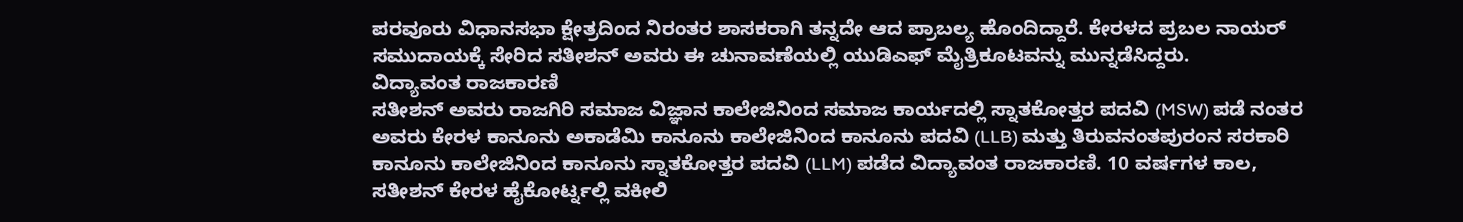ಪರವೂರು ವಿಧಾನಸಭಾ ಕ್ಷೇತ್ರದಿಂದ ನಿರಂತರ ಶಾಸಕರಾಗಿ ತನ್ನದೇ ಆದ ಪ್ರಾಬಲ್ಯ ಹೊಂದಿದ್ದಾರೆ. ಕೇರಳದ ಪ್ರಬಲ ನಾಯರ್ ಸಮುದಾಯಕ್ಕೆ ಸೇರಿದ ಸತೀಶನ್ ಅವರು ಈ ಚುನಾವಣೆಯಲ್ಲಿ ಯುಡಿಎಫ್ ಮೈತ್ರಿಕೂಟವನ್ನು ಮುನ್ನಡೆಸಿದ್ದರು.
ವಿದ್ಯಾವಂತ ರಾಜಕಾರಣಿ
ಸತೀಶನ್ ಅವರು ರಾಜಗಿರಿ ಸಮಾಜ ವಿಜ್ಞಾನ ಕಾಲೇಜಿನಿಂದ ಸಮಾಜ ಕಾರ್ಯದಲ್ಲಿ ಸ್ನಾತಕೋತ್ತರ ಪದವಿ (MSW) ಪಡೆ ನಂತರ ಅವರು ಕೇರಳ ಕಾನೂನು ಅಕಾಡೆಮಿ ಕಾನೂನು ಕಾಲೇಜಿನಿಂದ ಕಾನೂನು ಪದವಿ (LLB) ಮತ್ತು ತಿರುವನಂತಪುರಂನ ಸರಕಾರಿ ಕಾನೂನು ಕಾಲೇಜಿನಿಂದ ಕಾನೂನು ಸ್ನಾತಕೋತ್ತರ ಪದವಿ (LLM) ಪಡೆದ ವಿದ್ಯಾವಂತ ರಾಜಕಾರಣಿ. 10 ವರ್ಷಗಳ ಕಾಲ, ಸತೀಶನ್ ಕೇರಳ ಹೈಕೋರ್ಟ್ನಲ್ಲಿ ವಕೀಲಿ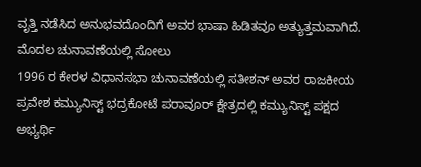ವೃತ್ತಿ ನಡೆಸಿದ ಅನುಭವದೊಂದಿಗೆ ಅವರ ಭಾಷಾ ಹಿಡಿತವೂ ಅತ್ಯುತ್ತಮವಾಗಿದೆ.
ಮೊದಲ ಚುನಾವಣೆಯಲ್ಲಿ ಸೋಲು
1996 ರ ಕೇರಳ ವಿಧಾನಸಭಾ ಚುನಾವಣೆಯಲ್ಲಿ ಸತೀಶನ್ ಅವರ ರಾಜಕೀಯ ಪ್ರವೇಶ ಕಮ್ಯುನಿಸ್ಟ್ ಭದ್ರಕೋಟೆ ಪರಾವೂರ್ ಕ್ಷೇತ್ರದಲ್ಲಿ ಕಮ್ಯುನಿಸ್ಟ್ ಪಕ್ಷದ ಅಭ್ಯರ್ಥಿ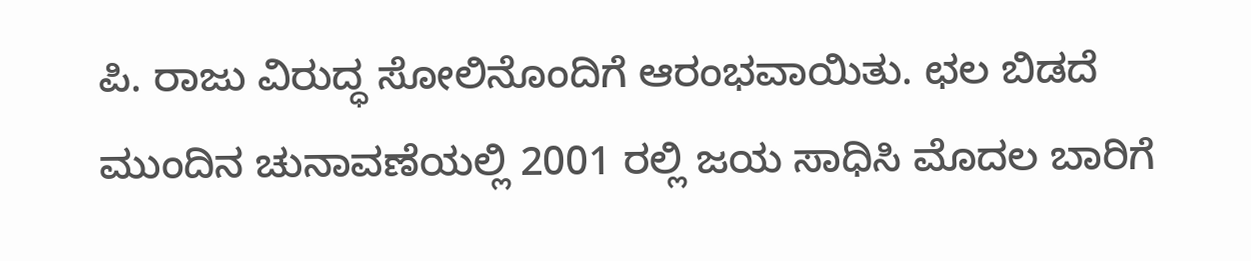ಪಿ. ರಾಜು ವಿರುದ್ಧ ಸೋಲಿನೊಂದಿಗೆ ಆರಂಭವಾಯಿತು. ಛಲ ಬಿಡದೆ ಮುಂದಿನ ಚುನಾವಣೆಯಲ್ಲಿ 2001 ರಲ್ಲಿ ಜಯ ಸಾಧಿಸಿ ಮೊದಲ ಬಾರಿಗೆ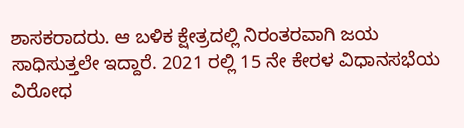ಶಾಸಕರಾದರು. ಆ ಬಳಿಕ ಕ್ಷೇತ್ರದಲ್ಲಿ ನಿರಂತರವಾಗಿ ಜಯ ಸಾಧಿಸುತ್ತಲೇ ಇದ್ದಾರೆ. 2021 ರಲ್ಲಿ 15 ನೇ ಕೇರಳ ವಿಧಾನಸಭೆಯ ವಿರೋಧ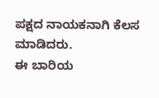ಪಕ್ಷದ ನಾಯಕನಾಗಿ ಕೆಲಸ ಮಾಡಿದರು.
ಈ ಬಾರಿಯ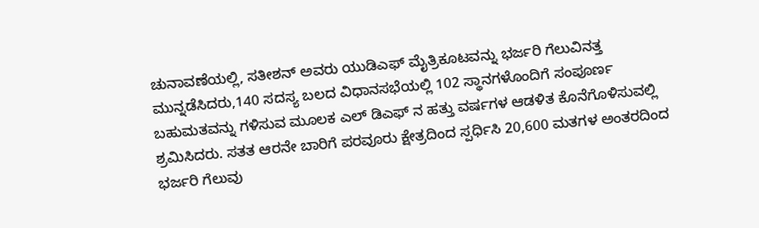ಚುನಾವಣೆಯಲ್ಲಿ, ಸತೀಶನ್ ಅವರು ಯುಡಿಎಫ್ ಮೈತ್ರಿಕೂಟವನ್ನು ಭರ್ಜರಿ ಗೆಲುವಿನತ್ತ ಮುನ್ನಡೆಸಿದರು,140 ಸದಸ್ಯ ಬಲದ ವಿಧಾನಸಭೆಯಲ್ಲಿ 102 ಸ್ಥಾನಗಳೊಂದಿಗೆ ಸಂಪೂರ್ಣ ಬಹುಮತವನ್ನು ಗಳಿಸುವ ಮೂಲಕ ಎಲ್ ಡಿಎಫ್ ನ ಹತ್ತು ವರ್ಷಗಳ ಆಡಳಿತ ಕೊನೆಗೊಳಿಸುವಲ್ಲಿ ಶ್ರಮಿಸಿದರು. ಸತತ ಆರನೇ ಬಾರಿಗೆ ಪರವೂರು ಕ್ಷೇತ್ರದಿಂದ ಸ್ಪರ್ಧಿಸಿ 20,600 ಮತಗಳ ಅಂತರದಿಂದ ಭರ್ಜರಿ ಗೆಲುವು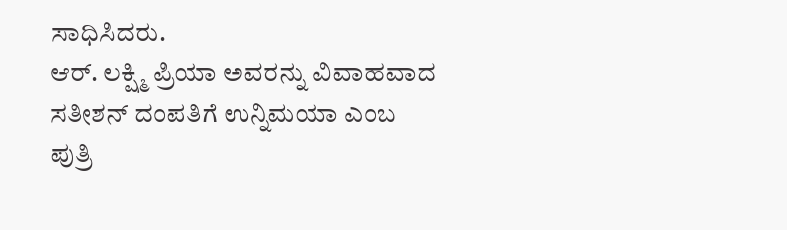ಸಾಧಿಸಿದರು.
ಆರ್. ಲಕ್ಷ್ಮಿ ಪ್ರಿಯಾ ಅವರನ್ನು ವಿವಾಹವಾದ ಸತೀಶನ್ ದಂಪತಿಗೆ ಉನ್ನಿಮಯಾ ಎಂಬ ಪುತ್ರಿ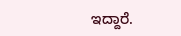ಇದ್ದಾರೆ.